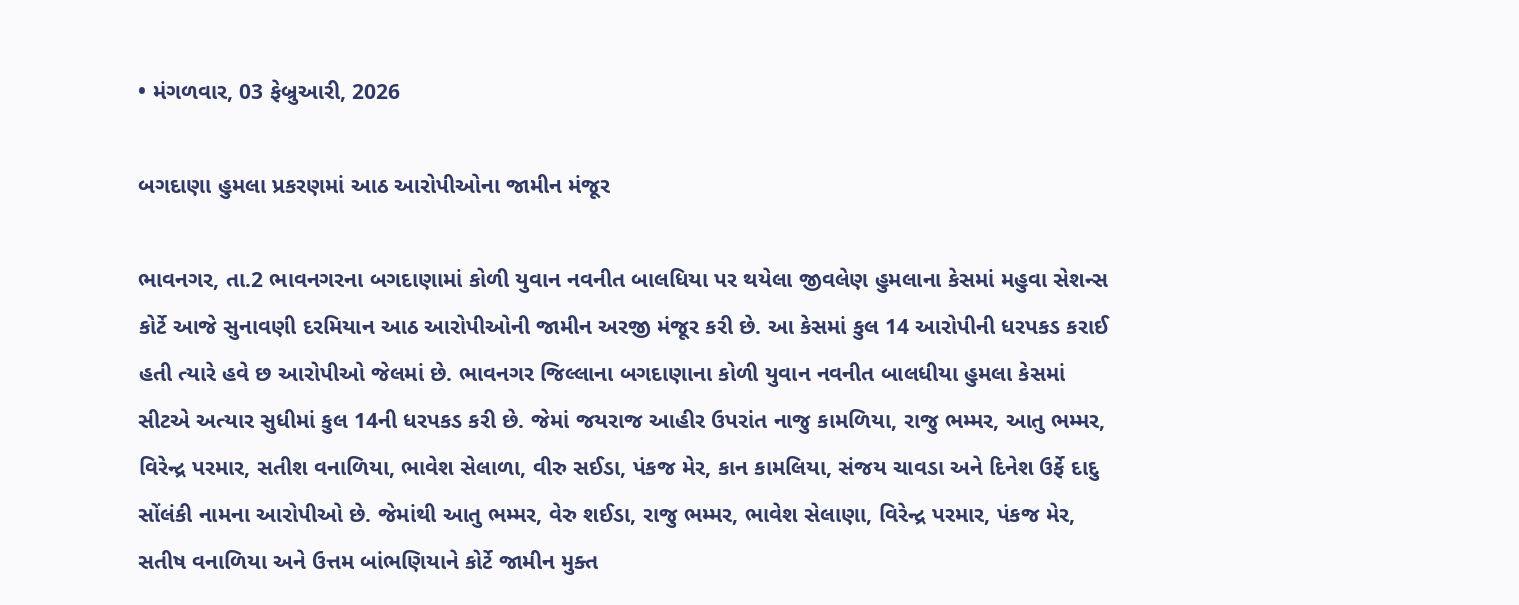• મંગળવાર, 03 ફેબ્રુઆરી, 2026

બગદાણા હુમલા પ્રકરણમાં આઠ આરોપીઓના જામીન મંજૂર

ભાવનગર, તા.2 ભાવનગરના બગદાણામાં કોળી યુવાન નવનીત બાલધિયા પર થયેલા જીવલેણ હુમલાના કેસમાં મહુવા સેશન્સ કોર્ટે આજે સુનાવણી દરમિયાન આઠ આરોપીઓની જામીન અરજી મંજૂર કરી છે. આ કેસમાં કુલ 14 આરોપીની ધરપકડ કરાઈ હતી ત્યારે હવે છ આરોપીઓ જેલમાં છે. ભાવનગર જિલ્લાના બગદાણાના કોળી યુવાન નવનીત બાલધીયા હુમલા કેસમાં સીટએ અત્યાર સુધીમાં કુલ 14ની ધરપકડ કરી છે. જેમાં જયરાજ આહીર ઉપરાંત નાજુ કામળિયા, રાજુ ભમ્મર, આતુ ભમ્મર, વિરેન્દ્ર પરમાર, સતીશ વનાળિયા, ભાવેશ સેલાળા, વીરુ સઈડા, પંકજ મેર, કાન કામલિયા, સંજય ચાવડા અને દિનેશ ઉર્ફે દાદુ સોંલંકી નામના આરોપીઓ છે. જેમાંથી આતુ ભમ્મર, વેરુ શઈડા, રાજુ ભમ્મર, ભાવેશ સેલાણા, વિરેન્દ્ર પરમાર, પંકજ મેર, સતીષ વનાળિયા અને ઉત્તમ બાંભણિયાને કોર્ટે જામીન મુક્ત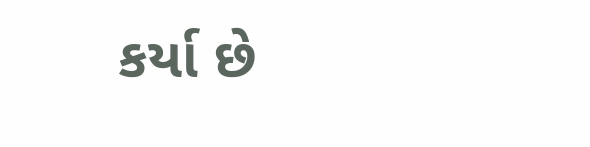કર્યા છે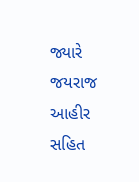જ્યારે જયરાજ આહીર સહિત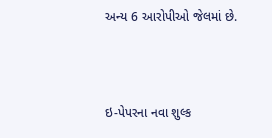અન્ય 6 આરોપીઓ જેલમાં છે.



ઇ-પેપરના નવા શુલ્ક